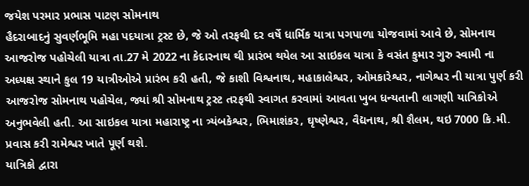જયેશ પરમાર પ્રભાસ પાટણ સોમનાથ
હૈદરાબાદનું સુવર્ણભૂમિ મહા પદયાત્રા ટ્રસ્ટ છે, જે ઓ તરફથી દર વર્ષે ધાર્મિક યાત્રા પગપાળા યોજવામાં આવે છે, સોમનાથ આજરોજ પહોચેલી યાત્રા તા.27 મે 2022 ના કેદારનાથ થી પ્રારંભ થયેલ આ સાઇકલ યાત્રા કે વસંત કુમાર ગુરુ સ્વામી ના અધ્યક્ષ સ્થાને કુલ 19 યાત્રીઓએ પ્રારંભ કરી હતી, જે કાશી વિશ્વનાથ, મહાકાલેશ્વર, ઓમકારેશ્વર, નાગેશ્વર ની યાત્રા પુર્ણ કરી આજરોજ સોમનાથ પહોચેલ, જ્યાં શ્રી સોમનાથ ટ્રસ્ટ તરફથી સ્વાગત કરવામાં આવતા ખુબ ધન્યતાની લાગણી યાત્રિકોએ અનુભવેલી હતી. આ સાઇકલ યાત્રા મહારાષ્ટ્ર ના ત્ર્યંબકેશ્વર, ભિમાશંકર, ઘૃષ્ણેશ્વર, વૈદ્યનાથ, શ્રી શૈલમ, થઇ 7000 કિ.મી. પ્રવાસ કરી રામેશ્વર ખાતે પૂર્ણ થશે.
યાત્રિકો દ્વારા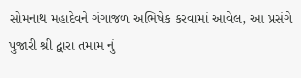સોમનાથ મહાદેવને ગંગાજળ અભિષેક કરવામાં આવેલ, આ પ્રસંગે પુજારી શ્રી દ્વારા તમામ નું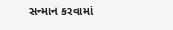સન્માન કરવામાં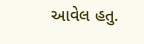આવેલ હતુ.